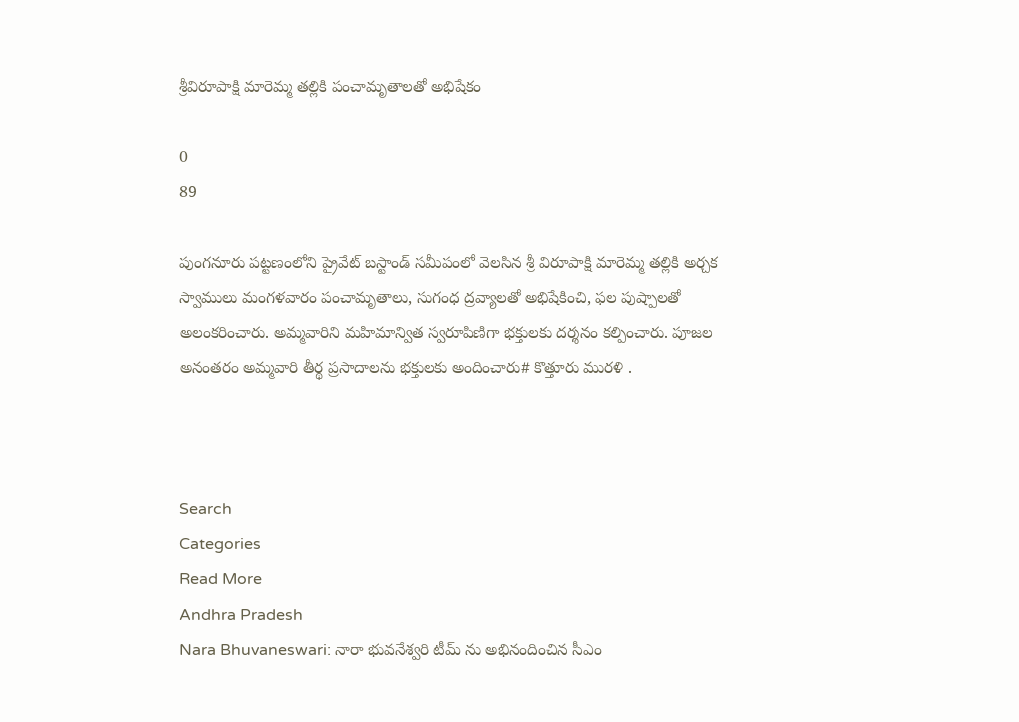శ్రీవిరూపాక్షి మారెమ్మ తల్లికి పంచామృతాలతో అభిషేకం

0
89

పుంగనూరు పట్టణంలోని ప్రైవేట్ బస్టాండ్ సమీపంలో వెలసిన శ్రీ విరూపాక్షి మారెమ్మ తల్లికి అర్చక స్వాములు మంగళవారం పంచామృతాలు, సుగంధ ద్రవ్యాలతో అభిషేకించి, ఫల పుష్పాలతో అలంకరించారు. అమ్మవారిని మహిమాన్విత స్వరూపిణిగా భక్తులకు దర్శనం కల్పించారు. పూజల అనంతరం అమ్మవారి తీర్థ ప్రసాదాలను భక్తులకు అందించారు# కొత్తూరు మురళి .



Search
Categories
Read More
Andhra Pradesh
Nara Bhuvaneswari: నారా భువనేశ్వరి టీమ్ ను అభినందించిన సీఎం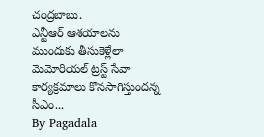చంద్రబాబు.
ఎన్టీఆర్ ఆశయాలను ముందుకు తీసుకెళ్లేలా మెమోరియల్ ట్రస్ట్ సేవా కార్యక్రమాలు కొనసాగిస్తుందన్న సీఎం...
By Pagadala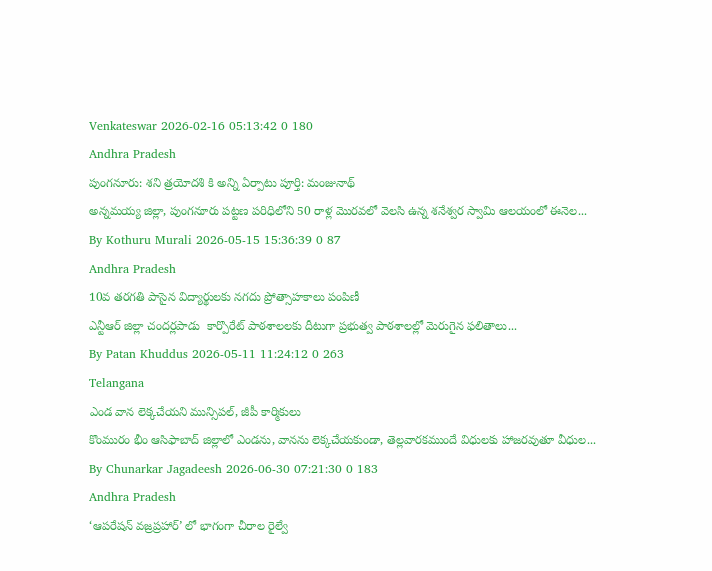Venkateswar 2026-02-16 05:13:42 0 180
Andhra Pradesh
పుంగనూరు: శని త్రయోదశి కి అన్ని ఏర్పాటు పూర్తి: మంజునాథ్
అన్నమయ్య జిల్లా, పుంగనూరు పట్టణ పరిధిలోని 50 రాళ్ల మొరవలో వెలసి ఉన్న శనేశ్వర స్వామి ఆలయంలో ఈనెల...
By Kothuru Murali 2026-05-15 15:36:39 0 87
Andhra Pradesh
10వ తరగతి పాసైన విద్యార్థులకు నగదు ప్రోత్సాహకాలు పంపిణీ
ఎన్టీఆర్ జిల్లా చందర్లపాడు  కార్పొరేట్ పాఠశాలలకు దీటుగా ప్రభుత్వ పాఠశాలల్లో మెరుగైన ఫలితాలు...
By Patan Khuddus 2026-05-11 11:24:12 0 263
Telangana
ఎండ వాన లెక్కచేయని మున్సిపల్, జీపీ కార్మికులు
కొంమురం భీం ఆసిఫాబాద్ జిల్లాలో ఎండను, వానను లెక్కచేయకుండా, తెల్లవారకముందే విధులకు హాజరవుతూ వీధుల...
By Chunarkar Jagadeesh 2026-06-30 07:21:30 0 183
Andhra Pradesh
‘ఆపరేషన్ వజ్రప్రహార్’ లో భాగంగా చీరాల రైల్వే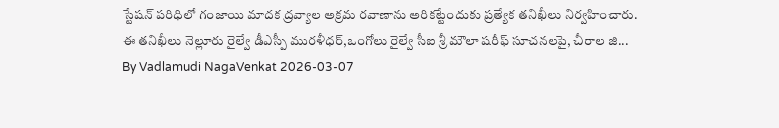స్టేషన్ పరిధిలో గంజాయి మాదక ద్రవ్యాల అక్రమ రవాణాను అరికట్టేందుకు ప్రత్యేక తనిఖీలు నిర్వహించారు.
ఈ తనిఖీలు నెల్లూరు రైల్వే డీఎస్పీ మురళీధర్,ఒంగోలు రైల్వే సీఐ శ్రీ మౌలా షరీఫ్ సూచనలపై, చీరాల జి...
By Vadlamudi NagaVenkat 2026-03-07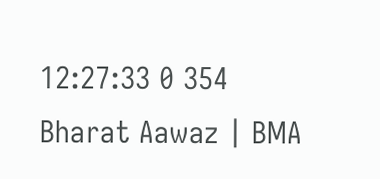12:27:33 0 354
Bharat Aawaz | BMA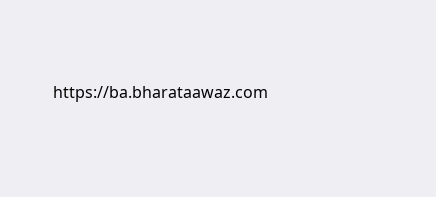https://ba.bharataawaz.com